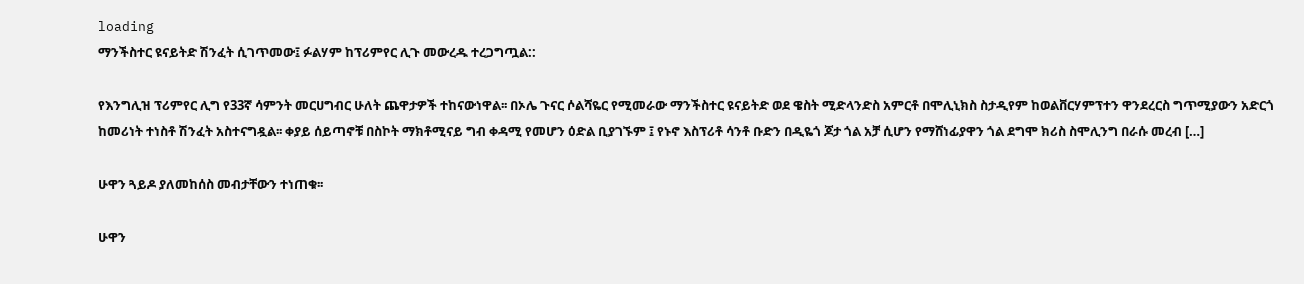loading
ማንችስተር ዩናይትድ ሽንፈት ሲገጥመው፤ ፉልሃም ከፕሪምየር ሊጉ መውረዱ ተረጋግጧል::

የእንግሊዝ ፕሪምየር ሊግ የ33ኛ ሳምንት መርሀግብር ሁለት ጨዋታዎች ተከናውነዋል፡፡ በኦሌ ጉናር ሶልሻዬር የሚመራው ማንችስተር ዩናይትድ ወደ ዌስት ሚድላንድስ አምርቶ በሞሊኒክስ ስታዲየም ከወልቨርሃምፕተን ዋንደረርስ ግጥሚያውን አድርጎ ከመሪነት ተነስቶ ሽንፈት አስተናግዷል፡፡ ቀያይ ሰይጣኖቹ በስኮት ማክቶሚናይ ግብ ቀዳሚ የመሆን ዕድል ቢያገኙም ፤ የኑኖ እስፕሪቶ ሳንቶ ቡድን በዲዬጎ ጆታ ጎል አቻ ሲሆን የማሸነፊያዋን ጎል ደግሞ ክሪስ ስሞሊንግ በራሱ መረብ […]

ሁዋን ጓይዶ ያለመከሰስ መብታቸውን ተነጠቁ፡፡

ሁዋን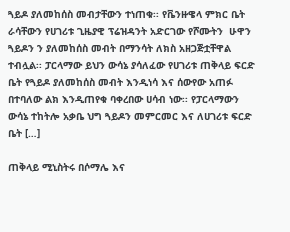ጓይዶ ያለመከሰስ መብታቸውን ተነጠቁ፡፡ የቬንዙዌላ ምክር ቤት ራሳቸውን የሀገሪቱ ጊዜያዊ ፕሬዝዳንት አድርገው የሾሙትን  ሁዋን ጓይዶን ን ያለመከሰስ መብት በማንሳት ለክስ አዘጋጅቷቸዋል ተብሏል፡፡ ፓርላማው ይህን ውሳኔ ያሳለፈው የሀገሪቱ ጠቅላይ ፍርድ ቤት የጓይዶ ያለመከሰስ መብት እንዲነሳ እና ሰውየው አጠፉ በተባለው ልክ እንዲጠየቁ ባቀረበው ሀሳብ ነው፡፡ የፓርላማውን ውሳኔ ተከትሎ አቃቤ ህግ ጓይዶን መምርመር እና ለሀገሪቱ ፍርድ ቤት […]

ጠቅላይ ሚኒስትሩ በሶማሌ እና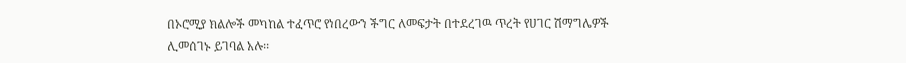በኦሮሚያ ክልሎች መካከል ተፈጥሮ የነበረውን ችግር ለመፍታት በተደረገዉ ጥረት የሀገር ሽማግሌዎች ሊመሰገኑ ይገባል አሉ፡፡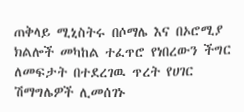ጠቅላይ ሚኒስትሩ በሶማሌ እና በኦሮሚያ ክልሎች መካከል ተፈጥሮ የነበረውን ችግር ለመፍታት በተደረገዉ ጥረት የሀገር ሽማግሌዎች ሊመሰገኑ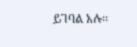ይገባል አሉ፡፡